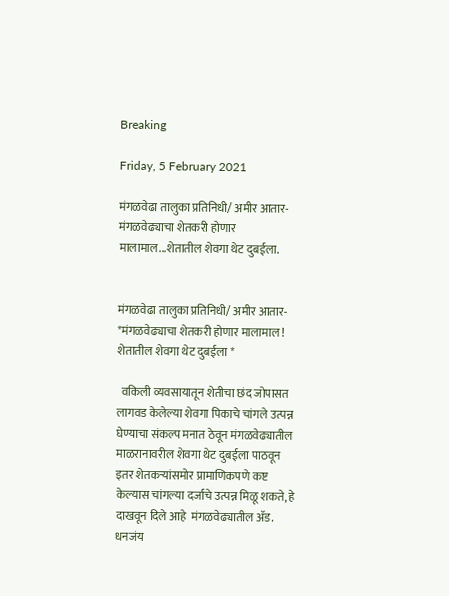Breaking

Friday, 5 February 2021

मंगळवेढा तालुका प्रतिनिधी/ अमीर आतार- मंगळवेढ्याचा शेतकरी होणार मालामाल...शेतातील शेवगा थेट दुबईला.


मंगळवेढा तालुका प्रतिनिधी/ अमीर आतार- *मंगळवेढ्याचा शेतकरी होणार मालामाल ! शेतातील शेवगा थेट दुबईला *

  वकिली व्यवसायातून शेतीचा छंद जोपासत लागवड केलेल्या शेवगा पिकाचे चांगले उत्पन्न घेण्याचा संकल्प मनात ठेवून मंगळवेढ्यातील माळरानावरील शेवगा थेट दुबईला पाठवून इतर शेतकऱ्यांसमोर प्रामाणिकपणे कष्ट केल्यास चांगल्या दर्जाचे उत्पन्न मिळू शकते, हे दाखवून दिले आहे  मंगळवेढ्यातील ॲड. धनजंय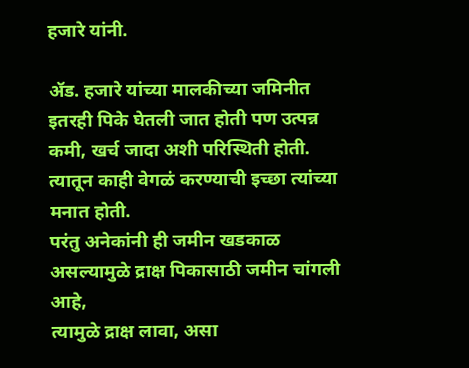हजारे यांनी.

ॲड. हजारे यांच्या मालकीच्या जमिनीत इतरही पिके घेतली जात होती पण उत्पन्न कमी, खर्च जादा अशी परिस्थिती होती.
त्यातून काही वेगळं करण्याची इच्छा त्यांच्या मनात होती.
परंतु अनेकांनी ही जमीन खडकाळ असल्यामुळे द्राक्ष पिकासाठी जमीन चांगली आहे,
त्यामुळे द्राक्ष लावा, असा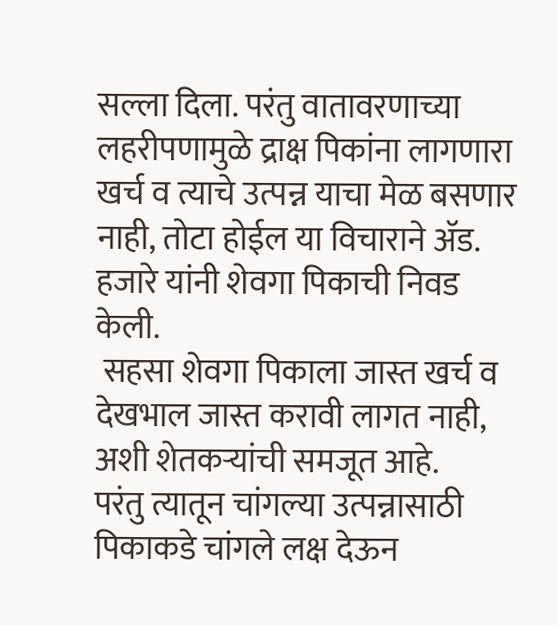सल्ला दिला. परंतु वातावरणाच्या लहरीपणामुळे द्राक्ष पिकांना लागणारा खर्च व त्याचे उत्पन्न याचा मेळ बसणार नाही, तोटा होईल या विचाराने ॲड. हजारे यांनी शेवगा पिकाची निवड केली.
 सहसा शेवगा पिकाला जास्त खर्च व देखभाल जास्त करावी लागत नाही, अशी शेतकऱ्यांची समजूत आहे.
परंतु त्यातून चांगल्या उत्पन्नासाठी पिकाकडे चांगले लक्ष देऊन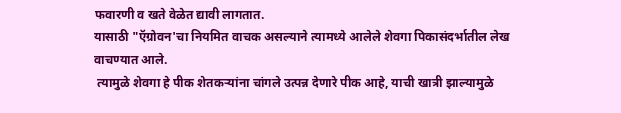फवारणी व खते वेळेत द्यावी लागतात.
यासाठी "ऍग्रोवन'चा नियमित वाचक असल्याने त्यामध्ये आलेले शेवगा पिकासंदर्भातील लेख वाचण्यात आले.
 त्यामुळे शेवगा हे पीक शेतकऱ्यांना चांगले उत्पन्न देणारे पीक आहे, याची खात्री झाल्यामुळे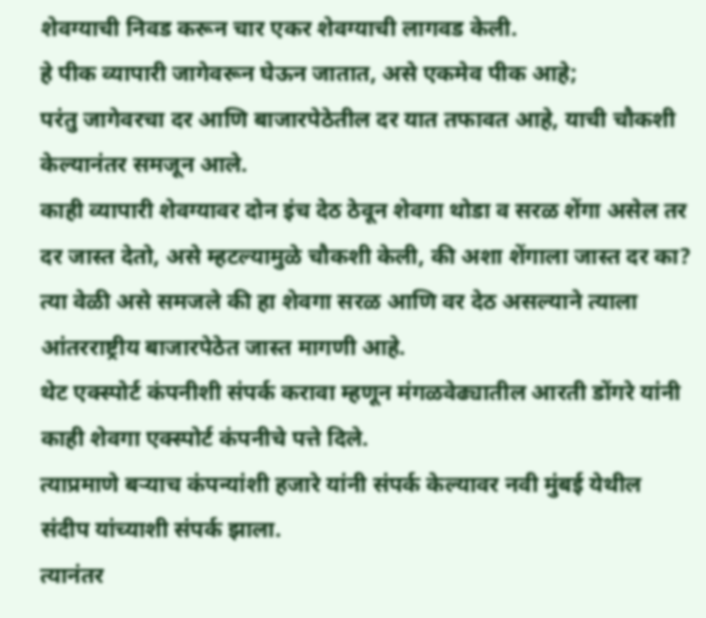शेवग्याची निवड करून चार एकर शेवग्याची लागवड केली.
हे पीक व्यापारी जागेवरून घेऊन जातात, असे एकमेव पीक आहे;
परंतु जागेवरचा दर आणि बाजारपेठेतील दर यात तफावत आहे, याची चौकशी केल्यानंतर समजून आले.
काही व्यापारी शेवग्यावर दोन इंच देठ ठेवून शेवगा थोडा व सरळ शेंगा असेल तर दर जास्त देतो, असे म्हटल्यामुळे चौकशी केली, की अशा शेंगाला जास्त दर का? त्या वेळी असे समजले की हा शेवगा सरळ आणि वर देठ असल्याने त्याला आंतरराष्ट्रीय बाजारपेठेत जास्त मागणी आहे.
थेट एक्‍स्पोर्ट कंपनीशी संपर्क करावा म्हणून मंगळवेढ्यातील आरती डोंगरे यांनी काही शेवगा एक्‍स्पोर्ट कंपनीचे पत्ते दिले.
त्याप्रमाणे बऱ्याच कंपन्यांशी हजारे यांनी संपर्क केल्यावर नवी मुंबई येथील संदीप यांच्याशी संपर्क झाला.
त्यानंतर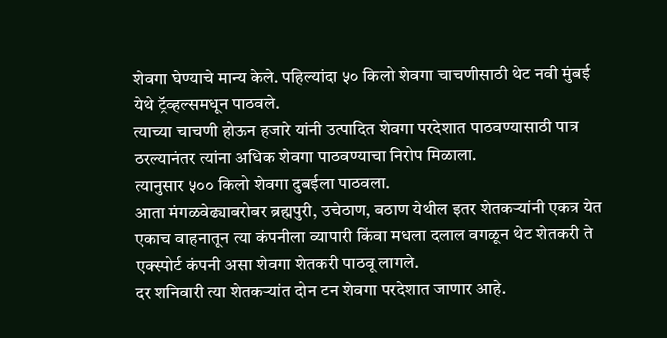शेवगा घेण्याचे मान्य केले. पहिल्यांदा ५० किलो शेवगा चाचणीसाठी थेट नवी मुंबई येथे ट्रॅव्हल्समधून पाठवले.
त्याच्या चाचणी होऊन हजारे यांनी उत्पादित शेवगा परदेशात पाठवण्यासाठी पात्र ठरल्यानंतर त्यांना अधिक शेवगा पाठवण्याचा निरोप मिळाला.
त्यानुसार ५०० किलो शेवगा दुबईला पाठवला.
आता मंगळवेढ्याबरोबर ब्रह्मपुरी, उचेठाण, बठाण येथील इतर शेतकऱ्यांनी एकत्र येत एकाच वाहनातून त्या कंपनीला व्यापारी किंवा मधला दलाल वगळून थेट शेतकरी ते एक्‍स्पोर्ट कंपनी असा शेवगा शेतकरी पाठवू लागले.
दर शनिवारी त्या शेतकऱ्यांत दोन टन शेवगा परदेशात जाणार आहे.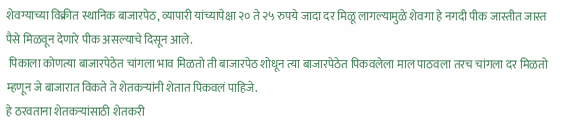शेवग्याच्या विक्रीत स्थानिक बाजारपेठ, व्यापारी यांच्यापेक्षा २० ते २५ रुपये जादा दर मिळू लागल्यामुळे शेवगा हे नगदी पीक जास्तीत जास्त पैसे मिळवून देणारे पीक असल्याचे दिसून आले.
 पिकाला कोणत्या बाजारपेठेत चांगला भाव मिळतो ती बाजारपेठ शोधून त्या बाजारपेठेत पिकवलेला माल पाठवला तरच चांगला दर मिळतो म्हणून जे बाजारात विकते ते शेतकऱ्यांनी शेतात पिकवलं पाहिजे.
हे ठरवताना शेतकऱ्यांसाठी शेतकरी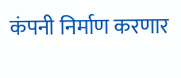कंपनी निर्माण करणार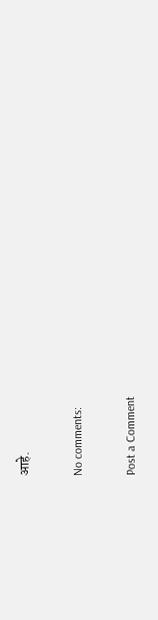आहे.

No comments:

Post a Comment